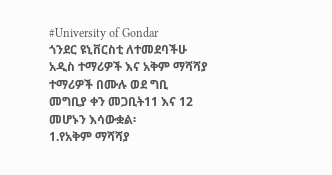#University of Gondar
ጎንደር ዩኒቨርስቲ ለተመደባችሁ አዲስ ተማሪዎች እና አቅም ማሻሻያ ተማሪዎች በሙሉ ወደ ግቢ መግቢያ ቀን መጋቢት11 እና 12 መሆኑን እሳውቋል፡
1.የአቅም ማሻሻያ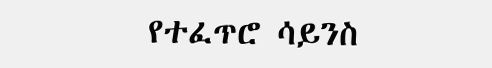የተፈጥሮ ሳይንስ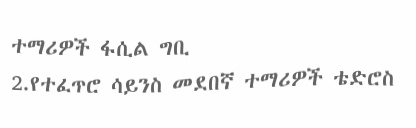ተማሪዎች ፋሲል ግቢ
2.የተፈጥሮ ሳይንስ መደበኛ ተማሪዎች ቴድሮስ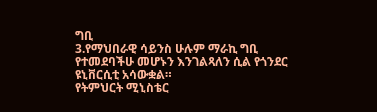ግቢ
3.የማህበራዊ ሳይንስ ሁሉም ማራኪ ግቢ የተመደባችሁ መሆኑን እንገልጻለን ሲል የጎንደር ዩኒቨርሲቲ አሳውቋል።
የትምህርት ሚኒስቴር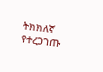ትክክለኛ የተረጋገጡ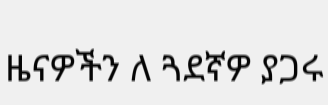ዜናዎችን ለ ጓደኛዎ ያጋሩ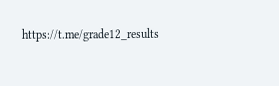https://t.me/grade12_results